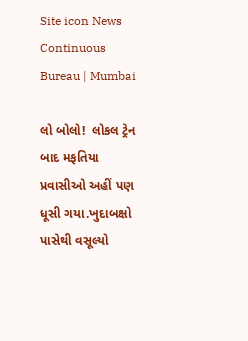Site icon News Continuous Bureau | Mumbai

લો બોલો!  લોકલ ટ્રેન બાદ મફતિયા પ્રવાસીઓ અહીં પણ ધૂસી ગયા.ખુદાબક્ષો પાસેથી વસૂલ્યો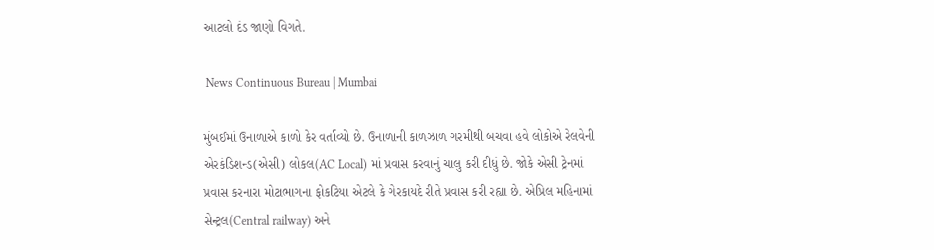આટલો દંડ જાણો વિગતે.

 News Continuous Bureau | Mumbai

મુંબઈમાં ઉનાળાએ કાળો કેર વર્તાવ્યો છે. ઉનાળાની કાળઝાળ ગરમીથી બચવા હવે લોકોએ રેલવેની એરકંડિશન્ડ(એસી) લોકલ(AC Local) માં પ્રવાસ કરવાનું ચાલુ કરી દીધું છે. જોકે એસી ટ્રેનમાં પ્રવાસ કરનારા મોટાભાગના ફોકટિયા એટલે કે ગેરકાયદે રીતે પ્રવાસ કરી રહ્યા છે. એપ્રિલ મહિનામાં સેન્ટ્રલ(Central railway) અને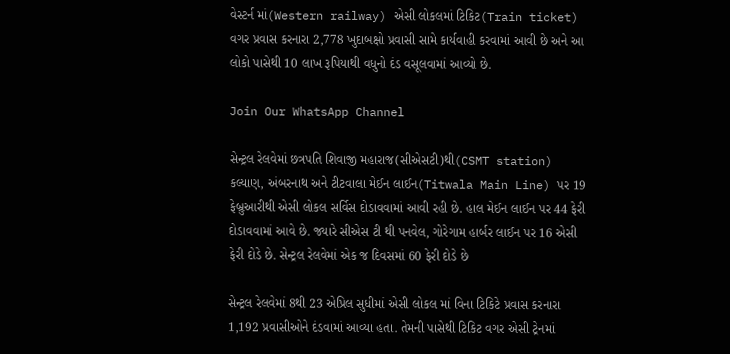વેસ્ટર્ન માં(Western railway) એસી લોકલમાં ટિકિટ(Train ticket) વગર પ્રવાસ કરનારા 2,778 ખુદાબક્ષો પ્રવાસી સામે કાર્યવાહી કરવામાં આવી છે અને આ લોકો પાસેથી 10 લાખ રૂપિયાથી વધુનો દંડ વસૂલવામાં આવ્યો છે.

Join Our WhatsApp Channel

સેન્ટ્રલ રેલવેમાં છત્રપતિ શિવાજી મહારાજ(સીએસટી)થી(CSMT station) કલ્યાણ, અંબરનાથ અને ટીટવાલા મેઈન લાઈન(Titwala Main Line) પર 19 ફેબ્રુઆરીથી એસી લોકલ સર્વિસ દોડાવવામાં આવી રહી છે. હાલ મેઈન લાઈન પર 44 ફેરી દોડાવવામાં આવે છે. જ્યારે સીએસ ટી થી પનવેલ, ગોરેગામ હાર્બર લાઈન પર 16 એસી ફેરી દોડે છે. સેન્ટ્રલ રેલવેમાં એક જ દિવસમાં 60 ફેરી દોડે છે

સેન્ટ્રલ રેલવેમાં 8થી 23 એપ્રિલ સુધીમાં એસી લોકલ માં વિના ટિકિટે પ્રવાસ કરનારા 1,192 પ્રવાસીઓને દંડવામાં આવ્યા હતા. તેમની પાસેથી ટિકિટ વગર એસી ટ્રેનમાં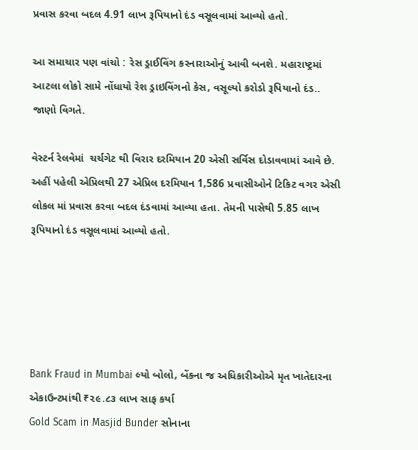પ્રવાસ કરવા બદલ 4.91 લાખ રૂપિયાનો દંડ વસૂલવામાં આવ્યો હતો.

આ સમાચાર પણ વાંચો : રેસ ડ્રાઈવિંગ કરનારાઓનું આવી બનશે. મહારાષ્ટ્રમાં આટલા લોકો સામે નોંધાયો રેશ ડ્રાઇવિંગનો કેસ, વસૂલ્યો કરોડો રૂપિયાનો દંડ.. જાણો વિગતે.

વેસ્ટર્ન રેલવેમાં  ચર્ચગેટ થી વિરાર દરમિયાન 20 એસી સર્વિસ દોડાવવામાં આવે છે. અહીં પહેલી એપ્રિલથી 27 એપ્રિલ દરમિયાન 1,586 પ્રવાસીઓને ટિકિટ વગર એસી લોકલ માં પ્રવાસ કરવા બદલ દંડવામાં આવ્યા હતા. તેમની પાસેથી 5.85 લાખ રૂપિયાનો દંડ વસૂલવામાં આવ્યો હતો.





Bank Fraud in Mumbai લ્યો બોલો, બેંકના જ અધિકારીઓએ મૃત ખાતેદારના એકાઉન્ટમાંથી ₹૨૯.૮૩ લાખ સાફ કર્યા
Gold Scam in Masjid Bunder સોનાના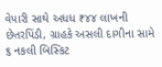વેપારી સાથે અધધ ₹૪૪ લાખની છેતરપિંડી, ગ્રાહકે અસલી દાગીના સામે ૬ નકલી બિસ્કિટ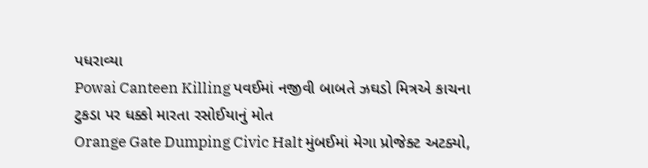પધરાવ્યા
Powai Canteen Killing પવઈમાં નજીવી બાબતે ઝઘડો મિત્રએ કાચના ટુકડા પર ધક્કો મારતા રસોઈયાનું મોત
Orange Gate Dumping Civic Halt મુંબઈમાં મેગા પ્રોજેક્ટ અટક્યો,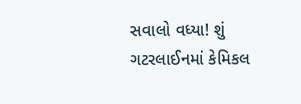સવાલો વધ્યા! શું ગટરલાઈનમાં કેમિકલ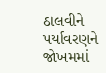ઠાલવીને પર્યાવરણને જોખમમાં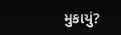મુકાયું?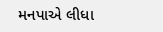મનપાએ લીધા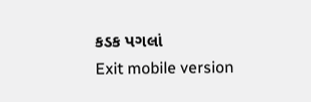કડક પગલાં
Exit mobile version